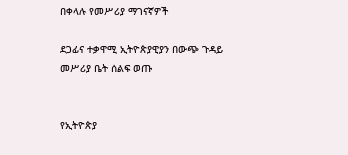በቀላሉ የመሥሪያ ማገናኛዎች

ደጋፊና ተቃዋሚ ኢትዮጵያዊያን በውጭ ጉዳይ መሥሪያ ቤት ሰልፍ ወጡ


የኢትዮጵያ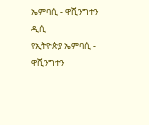ኤምባሲ - ዋሺንግተን ዲሲ
የኢትዮጵያ ኤምባሲ - ዋሺንግተን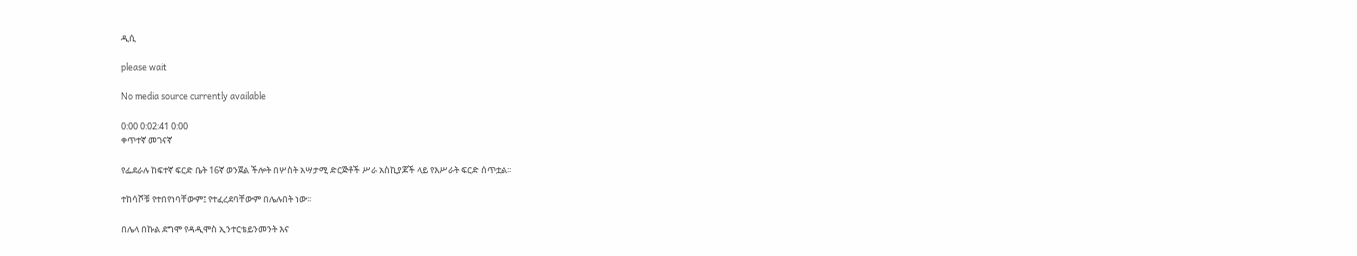ዲሲ

please wait

No media source currently available

0:00 0:02:41 0:00
ቀጥተኛ መገናኛ

የፌደራሉ ከፍተኛ ፍርድ ቤት 16ኛ ወንጀል ችሎት በሦስት አሣታሚ ድርጅቶች ሥራ አስኪያጆች ላይ የእሥራት ፍርድ ሰጥቷል፡፡

ተከሳሾቹ የተበየነባቸውም፤ የተፈረደባቸውም በሌሉበት ነው፡፡

በሌላ በኩል ደግሞ የዳዲሞስ ኢንተርቴይንመንት እና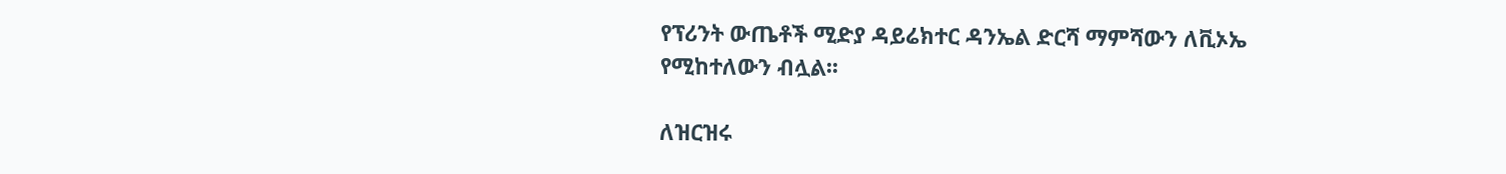የፕሪንት ውጤቶች ሚድያ ዳይሬክተር ዳንኤል ድርሻ ማምሻውን ለቪኦኤ የሚከተለውን ብሏል፡፡

ለዝርዝሩ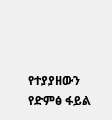የተያያዘውን የድምፅ ፋይል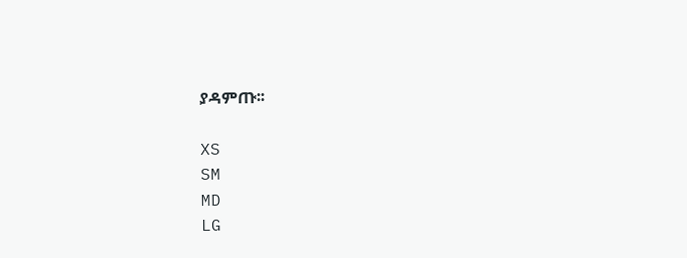ያዳምጡ፡፡

XS
SM
MD
LG